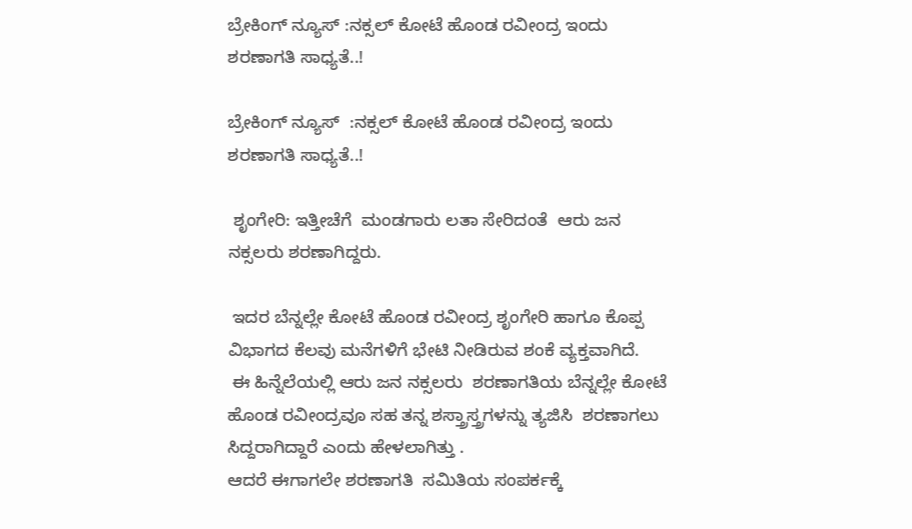ಬ್ರೇಕಿಂಗ್ ನ್ಯೂಸ್ :ನಕ್ಸಲ್ ಕೋಟೆ ಹೊಂಡ ರವೀಂದ್ರ ಇಂದು ಶರಣಾಗತಿ ಸಾಧ್ಯತೆ..!

ಬ್ರೇಕಿಂಗ್ ನ್ಯೂಸ್  :ನಕ್ಸಲ್ ಕೋಟೆ ಹೊಂಡ ರವೀಂದ್ರ ಇಂದು ಶರಣಾಗತಿ ಸಾಧ್ಯತೆ..!

 ಶೃಂಗೇರಿ: ಇತ್ತೀಚೆಗೆ  ಮಂಡಗಾರು ಲತಾ ಸೇರಿದಂತೆ  ಆರು ಜನ ನಕ್ಸಲರು ಶರಣಾಗಿದ್ದರು.

 ಇದರ ಬೆನ್ನಲ್ಲೇ ಕೋಟೆ ಹೊಂಡ ರವೀಂದ್ರ ಶೃಂಗೇರಿ ಹಾಗೂ ಕೊಪ್ಪ ವಿಭಾಗದ ಕೆಲವು ಮನೆಗಳಿಗೆ ಭೇಟಿ ನೀಡಿರುವ ಶಂಕೆ ವ್ಯಕ್ತವಾಗಿದೆ.
 ಈ ಹಿನ್ನೆಲೆಯಲ್ಲಿ ಆರು ಜನ ನಕ್ಸಲರು  ಶರಣಾಗತಿಯ ಬೆನ್ನಲ್ಲೇ ಕೋಟೆ ಹೊಂಡ ರವೀಂದ್ರವೂ ಸಹ ತನ್ನ ಶಸ್ತ್ರಾಸ್ತ್ರಗಳನ್ನು ತ್ಯಜಿಸಿ  ಶರಣಾಗಲು ಸಿದ್ದರಾಗಿದ್ದಾರೆ ಎಂದು ಹೇಳಲಾಗಿತ್ತು .
ಆದರೆ ಈಗಾಗಲೇ ಶರಣಾಗತಿ  ಸಮಿತಿಯ ಸಂಪರ್ಕಕ್ಕೆ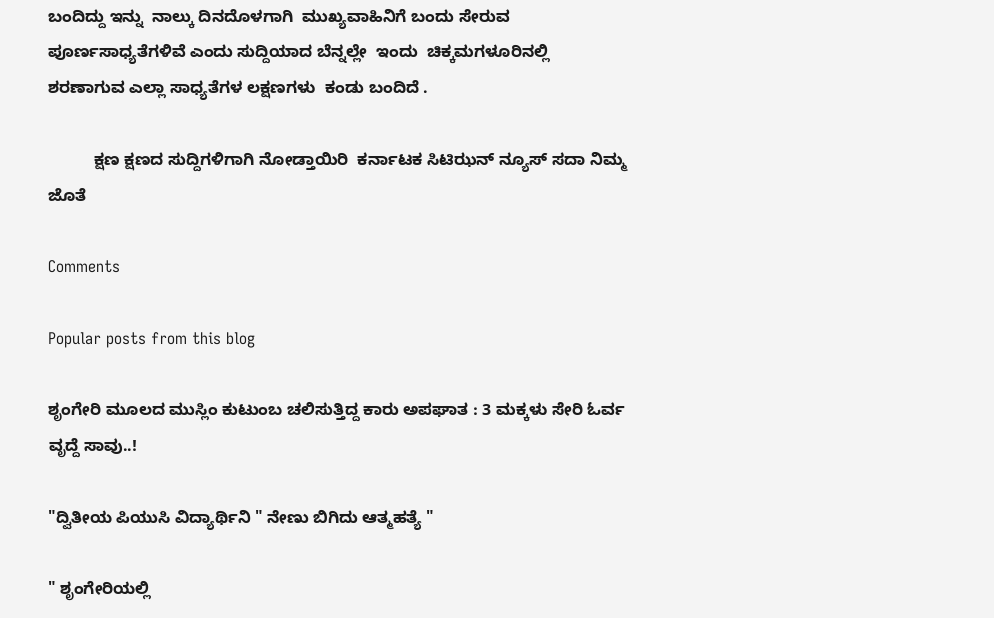ಬಂದಿದ್ದು ಇನ್ನು  ನಾಲ್ಕು ದಿನದೊಳಗಾಗಿ  ಮುಖ್ಯವಾಹಿನಿಗೆ ಬಂದು ಸೇರುವ  ಪೂರ್ಣಸಾಧ್ಯತೆಗಳಿವೆ ಎಂದು ಸುದ್ದಿಯಾದ ಬೆನ್ನಲ್ಲೇ  ಇಂದು  ಚಿಕ್ಕಮಗಳೂರಿನಲ್ಲಿ  ಶರಣಾಗುವ ಎಲ್ಲಾ ಸಾಧ್ಯತೆಗಳ ಲಕ್ಷಣಗಳು  ಕಂಡು ಬಂದಿದೆ .

          ಕ್ಷಣ ಕ್ಷಣದ ಸುದ್ದಿಗಳಿಗಾಗಿ ನೋಡ್ತಾಯಿರಿ  ಕರ್ನಾಟಕ ಸಿಟಿಝನ್ ನ್ಯೂಸ್ ಸದಾ ನಿಮ್ಮ ಜೊತೆ

Comments

Popular posts from this blog

ಶೃಂಗೇರಿ ಮೂಲದ ಮುಸ್ಲಿಂ ಕುಟುಂಬ ಚಲಿಸುತ್ತಿದ್ದ ಕಾರು ಅಪಘಾತ : 3 ಮಕ್ಕಳು ಸೇರಿ ಓರ್ವ ವೃದ್ದೆ ಸಾವು..!

"ದ್ವಿತೀಯ ಪಿಯುಸಿ ವಿದ್ಯಾರ್ಥಿನಿ " ನೇಣು ಬಿಗಿದು ಆತ್ಮಹತ್ಯೆ "

" ಶೃಂಗೇರಿಯಲ್ಲಿ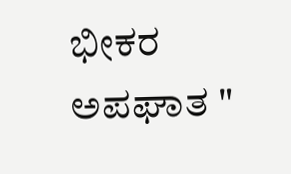ಭೀಕರ ಅಪಘಾತ "